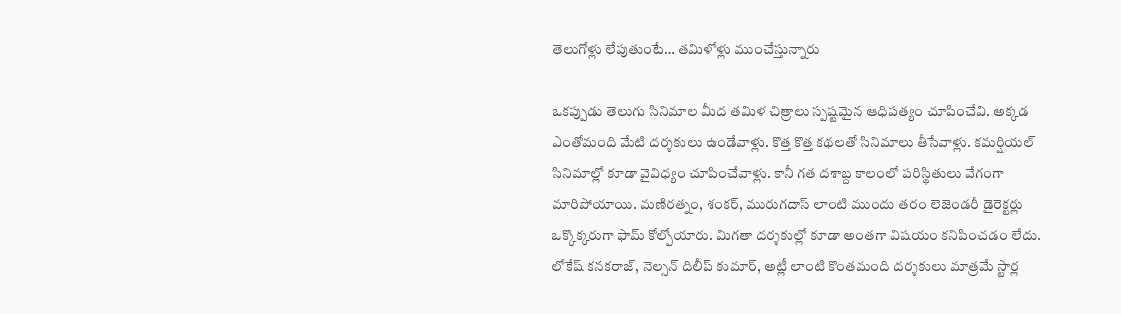తెలుగోళ్లు లేపుతుంటే… తమిళోళ్లు ముంచేస్తున్నారు

ఒకప్పుడు తెలుగు సినిమాల మీద తమిళ చిత్రాలు స్పష్టమైన ఆధిపత్యం చూపించేవి. అక్కడ ఎంతోమంది మేటి దర్శకులు ఉండేవాళ్లు. కొత్త కొత్త కథలతో సినిమాలు తీసేవాళ్లు. కమర్షియల్ సినిమాల్లో కూడా వైవిధ్యం చూపించేవాళ్లు. కానీ గత దశాబ్ద కాలంలో పరిస్థితులు వేగంగా మారిపోయాయి. మణిరత్నం, శంకర్, మురుగదాస్ లాంటి ముందు తరం లెజెండరీ డైరెక్టర్లు ఒక్కొక్కరుగా ఫామ్ కోల్పోయారు. మిగతా దర్శకుల్లో కూడా అంతగా విషయం కనిపించడం లేదు. లోకేష్ కనకరాజ్, నెల్సన్ దిలీప్ కుమార్, అట్లీ లాంటి కొంతమంది దర్శకులు మాత్రమే స్టార్ల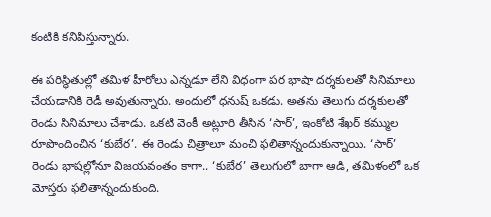కంటికి కనిపిస్తున్నారు.

ఈ పరిస్థితుల్లో తమిళ హీరోలు ఎన్నడూ లేని విధంగా పర భాషా దర్శకులతో సినిమాలు చేయడానికి రెడీ అవుతున్నారు. అందులో ధనుష్ ఒకడు. అతను తెలుగు దర్శకులతో రెండు సినిమాలు చేశాడు. ఒకటి వెంకీ అట్లూరి తీసిన ‘సార్’, ఇంకోటి శేఖర్ కమ్ముల రూపొందించిన ‘కుబేర’. ఈ రెండు చిత్రాలూ మంచి ఫలితాన్నందుకున్నాయి. ‘సార్’ రెండు భాషల్లోనూ విజయవంతం కాగా.. ‘కుబేర’ తెలుగులో బాగా ఆడి, తమిళంలో ఒక మోస్తరు ఫలితాన్నందుకుంది.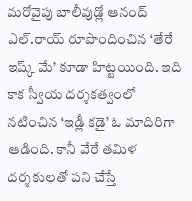మరోవైపు బాలీవుడ్లో ఆనంద్ ఎల్.రాయ్ రూపొందించిన ‘తేరే ఇష్క్ మే’ కూడా హిట్టయింది. ఇది కాక స్వీయ దర్శకత్వంలో నటించిన ‘ఇడ్లీ కడై’ ఓ మాదిరిగా ఆడింది. కానీ వేరే తమిళ దర్శకులతో పని చేస్తే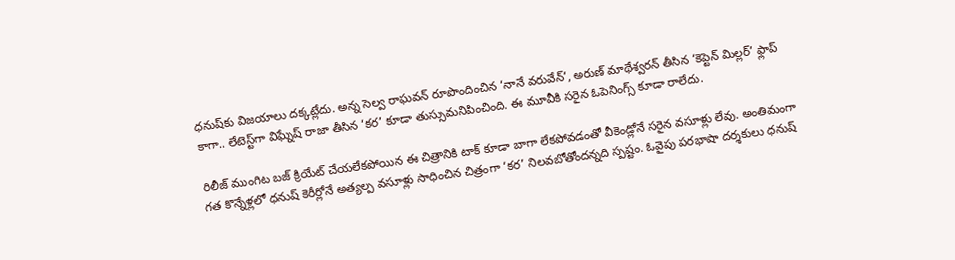ధనుష్‌కు విజయాలు దక్కట్లేదు. అన్న సెల్వ రాఘవన్ రూపొందించిన ‘నానే వరువేన్’, అరుణ్ మాథేశ్వరన్ తీసిన ‘కెప్టెన్ మిల్లర్’ ఫ్లాప్ కాగా.. లేటెస్ట్‌గా విఘ్నేష్ రాజా తీసిన ‘కర’ కూడా తుస్సుమనిపించింది. ఈ మూవీకి సరైన ఓపెనింగ్స్ కూడా రాలేదు.

రిలీజ్ ముంగిట బజ్ క్రియేట్ చేయలేకపోయిన ఈ చిత్రానికి టాక్ కూడా బాగా లేకపోవడంతో వీకెండ్లోనే సరైన వసూళ్లు లేవు. అంతిమంగా గత కొన్నేళ్లలో ధనుష్ కెరీర్లోనే అత్యల్ప వసూళ్లు సాధించిన చిత్రంగా ‘కర’ నిలవబోతోందన్నది స్పష్టం. ఓవైపు పరభాషా దర్శకులు ధనుష్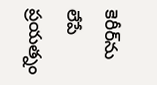కెరీర్‌ను లేపే ప్రయత్నం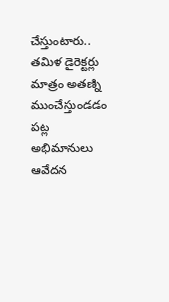చేస్తుంటారు.. తమిళ డైరెక్టర్లు మాత్రం అతణ్ని ముంచేస్తుండడం పట్ల అభిమానులు ఆవేదన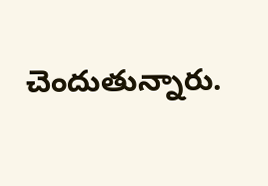చెందుతున్నారు.